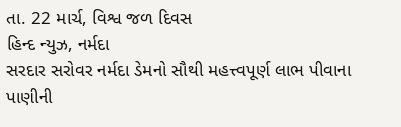તા. 22 માર્ચ, વિશ્વ જળ દિવસ
હિન્દ ન્યુઝ, નર્મદા
સરદાર સરોવર નર્મદા ડેમનો સૌથી મહત્ત્વપૂર્ણ લાભ પીવાના પાણીની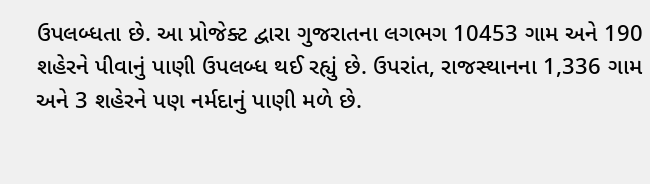ઉપલબ્ધતા છે. આ પ્રોજેક્ટ દ્વારા ગુજરાતના લગભગ 10453 ગામ અને 190 શહેરને પીવાનું પાણી ઉપલબ્ધ થઈ રહ્યું છે. ઉપરાંત, રાજસ્થાનના 1,336 ગામ અને 3 શહેરને પણ નર્મદાનું પાણી મળે છે.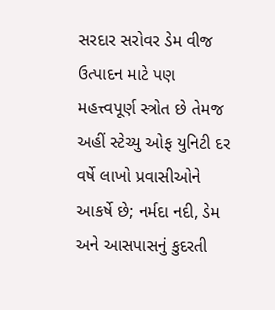સરદાર સરોવર ડેમ વીજ ઉત્પાદન માટે પણ મહત્ત્વપૂર્ણ સ્ત્રોત છે તેમજ અહીં સ્ટેચ્યુ ઓફ યુનિટી દર વર્ષે લાખો પ્રવાસીઓને આકર્ષે છે; નર્મદા નદી, ડેમ અને આસપાસનું કુદરતી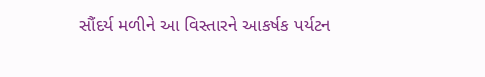સૌંદર્ય મળીને આ વિસ્તારને આકર્ષક પર્યટન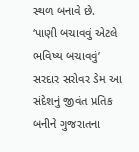સ્થળ બનાવે છે.
‘પાણી બચાવવું એટલે ભવિષ્ય બચાવવું’ સરદાર સરોવર ડેમ આ સંદેશનું જીવંત પ્રતિક બનીને ગુજરાતના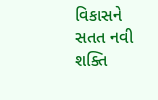વિકાસને સતત નવી શક્તિ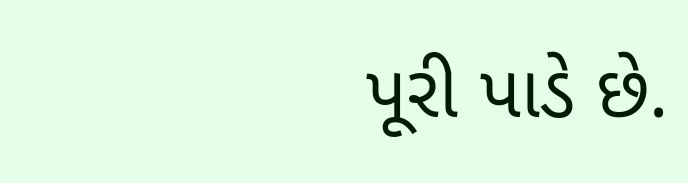પૂરી પાડે છે.